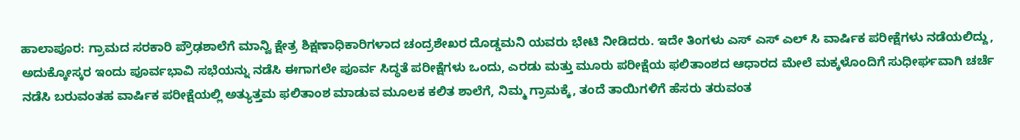ಹಾಲಾಪೂರ: ಗ್ರಾಮದ ಸರಕಾರಿ ಪ್ರೌಢಶಾಲೆಗೆ ಮಾನ್ವಿ ಕ್ಷೇತ್ರ ಶಿಕ್ಷಣಾಧಿಕಾರಿಗಳಾದ ಚಂದ್ರಶೇಖರ ದೊಡ್ಡಮನಿ ಯವರು ಭೇಟಿ ನೀಡಿದರು. ಇದೇ ತಿಂಗಳು ಎಸ್ ಎಸ್ ಎಲ್ ಸಿ ವಾರ್ಷಿಕ ಪರೀಕ್ಷೆಗಳು ನಡೆಯಲಿದ್ದು, ಅದುಕ್ಕೋಸ್ಕರ ಇಂದು ಪೂರ್ವಭಾವಿ ಸಭೆಯನ್ನು ನಡೆಸಿ ಈಗಾಗಲೇ ಪೂರ್ವ ಸಿದ್ಧತೆ ಪರೀಕ್ಷೆಗಳು ಒಂದು, ಎರಡು ಮತ್ತು ಮೂರು ಪರೀಕ್ಷೆಯ ಫಲಿತಾಂಶದ ಆಧಾರದ ಮೇಲೆ ಮಕ್ಕಳೊಂದಿಗೆ ಸುಧೀರ್ಘವಾಗಿ ಚರ್ಚೆ ನಡೆಸಿ ಬರುವಂತಹ ವಾರ್ಷಿಕ ಪರೀಕ್ಷೆಯಲ್ಲಿ ಅತ್ಯುತ್ತಮ ಫಲಿತಾಂಶ ಮಾಡುವ ಮೂಲಕ ಕಲಿತ ಶಾಲೆಗೆ, ನಿಮ್ಮ ಗ್ರಾಮಕ್ಕೆ, ತಂದೆ ತಾಯಿಗಳಿಗೆ ಹೆಸರು ತರುವಂತ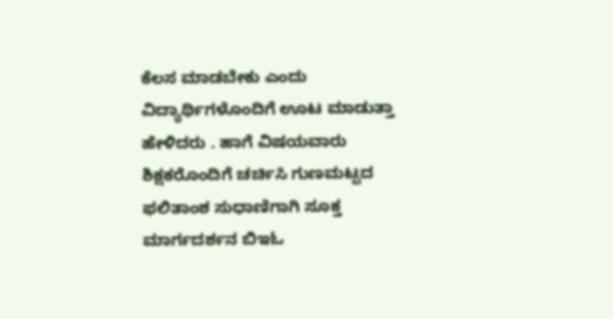ಕೆಲಸ ಮಾಡಬೇಕು ಎಂದು ವಿದ್ಯಾರ್ಥಿಗಳೊಂದಿಗೆ ಊಟ ಮಾಡುತ್ತಾ ಹೇಳಿದರು . ಹಾಗೆ ವಿಷಯವಾರು ಶಿಕ್ಷಕರೊಂದಿಗೆ ಚರ್ಚಿಸಿ ಗುಣಮಟ್ಟದ ಫಲಿತಾಂಶ ಸುಧಾಣಿಗಾಗಿ ಸೂಕ್ತ ಮಾರ್ಗದರ್ಶನ ಬಿಇಓ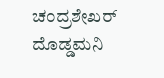ಚಂದ್ರಶೇಖರ್ ದೊಡ್ಡಮನಿ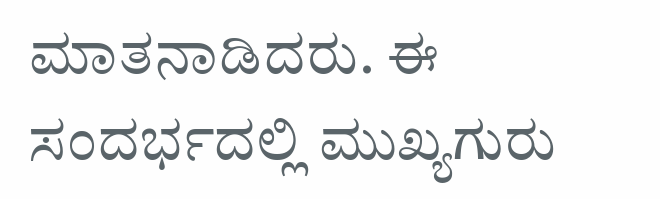ಮಾತನಾಡಿದರು. ಈ ಸಂದರ್ಭದಲ್ಲಿ ಮುಖ್ಯಗುರು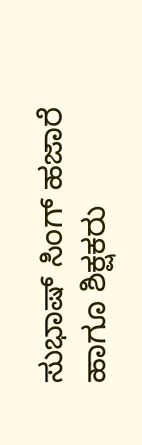ಸುಭಾಷ್ ಸಿಂಗ್ ಹಜಾರೆ ಹಾಗೂ ಶಿಕ್ಷಕರು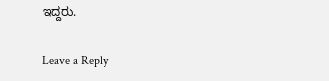ಇದ್ದರು.

Leave a Reply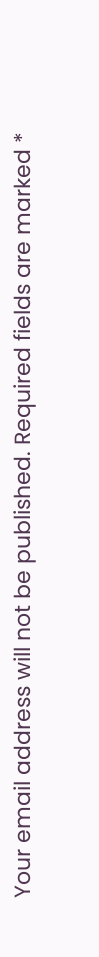Your email address will not be published. Required fields are marked *